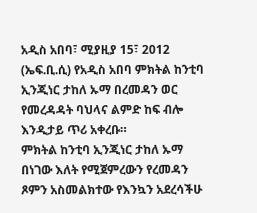አዲስ አበባ፣ ሚያዚያ 15፣ 2012 (ኤፍ.ቢ.ሲ) የአዲስ አበባ ምክትል ከንቲባ ኢንጂነር ታከለ ኡማ በረመዳን ወር የመረዳዳት ባህላና ልምድ ከፍ ብሎ እንዲታይ ጥሪ አቀረቡ።
ምክትል ከንቲባ ኢንጂነር ታከለ ኡማ በነገው እለት የሚጀምረውን የረመዳን ጾምን አስመልክተው የእንኳን አደረሳችሁ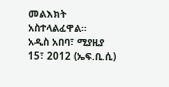መልእክት አስተላልፈዋል።
አዲስ አበባ፣ ሚያዚያ 15፣ 2012 (ኤፍ.ቢ.ሲ)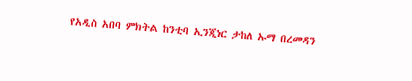የአዲስ አበባ ምክትል ከንቲባ ኢንጂነር ታከለ ኡማ በረመዳን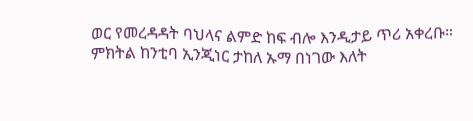ወር የመረዳዳት ባህላና ልምድ ከፍ ብሎ እንዲታይ ጥሪ አቀረቡ።
ምክትል ከንቲባ ኢንጂነር ታከለ ኡማ በነገው እለት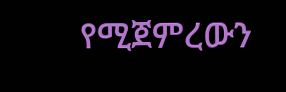የሚጀምረውን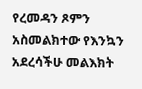የረመዳን ጾምን አስመልክተው የእንኳን አደረሳችሁ መልእክት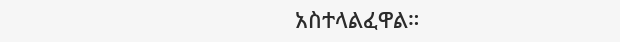አስተላልፈዋል።